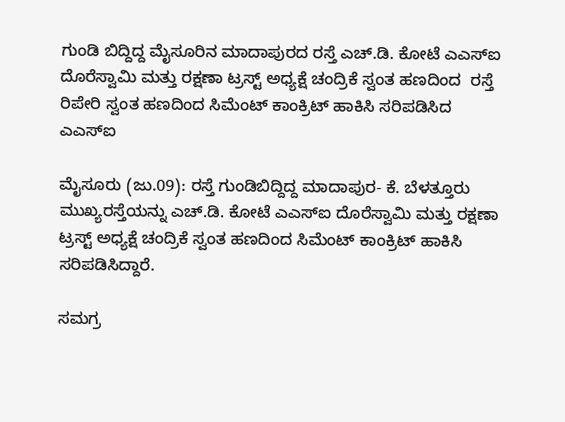ಗುಂಡಿ ಬಿದ್ದಿದ್ದ ಮೈಸೂರಿನ ಮಾದಾಪುರದ ರಸ್ತೆ ಎಚ್‌.ಡಿ. ಕೋಟೆ ಎಎಸ್‌ಐ ದೊರೆಸ್ವಾಮಿ ಮತ್ತು ರಕ್ಷಣಾ ಟ್ರಸ್ಟ್‌ ಅಧ್ಯಕ್ಷೆ ಚಂದ್ರಿಕೆ ಸ್ವಂತ ಹಣದಿಂದ  ರಸ್ತೆ ರಿಪೇರಿ ಸ್ವಂತ ಹಣದಿಂದ ಸಿಮೆಂಟ್‌ ಕಾಂಕ್ರಿಟ್‌ ಹಾಕಿಸಿ ಸರಿಪಡಿಸಿದ ಎಎಸ್‌ಐ

ಮೈಸೂರು (ಜು.09): ರಸ್ತೆ ಗುಂಡಿಬಿದ್ದಿದ್ದ ಮಾದಾಪುರ- ಕೆ. ಬೆಳತ್ತೂರು ಮುಖ್ಯರಸ್ತೆಯನ್ನು ಎಚ್‌.ಡಿ. ಕೋಟೆ ಎಎಸ್‌ಐ ದೊರೆಸ್ವಾಮಿ ಮತ್ತು ರಕ್ಷಣಾ ಟ್ರಸ್ಟ್‌ ಅಧ್ಯಕ್ಷೆ ಚಂದ್ರಿಕೆ ಸ್ವಂತ ಹಣದಿಂದ ಸಿಮೆಂಟ್‌ ಕಾಂಕ್ರಿಟ್‌ ಹಾಕಿಸಿ ಸರಿಪಡಿಸಿದ್ದಾರೆ.

ಸಮಗ್ರ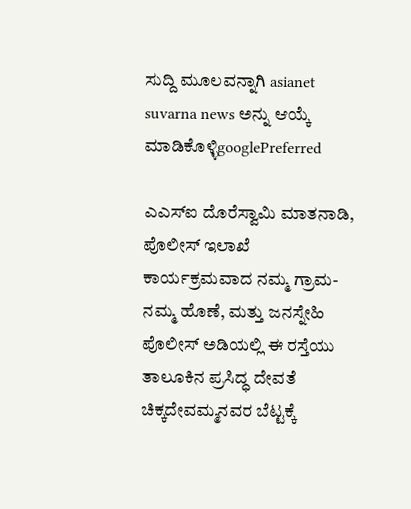ಸುದ್ದಿ ಮೂಲವನ್ನಾಗಿ asianet suvarna news ಅನ್ನು ಆಯ್ಕೆ ಮಾಡಿಕೊಳ್ಳಿgooglePreferred

ಎಎಸ್‌ಐ ದೊರೆಸ್ವಾಮಿ ಮಾತನಾಡಿ, ಪೊಲೀಸ್‌ ಇಲಾಖೆ ಕಾರ್ಯಕ್ರಮವಾದ ನಮ್ಮ ಗ್ರಾಮ- ನಮ್ಮ ಹೊಣೆ, ಮತ್ತು ಜನಸ್ನೇಹಿ ಪೊಲೀಸ್‌ ಅಡಿಯಲ್ಲಿ ಈ ರಸ್ತೆಯು ತಾಲೂಕಿನ ಪ್ರಸಿದ್ಧ ದೇವತೆ ಚಿಕ್ಕದೇವಮ್ಮನವರ ಬೆಟ್ಟಕ್ಕೆ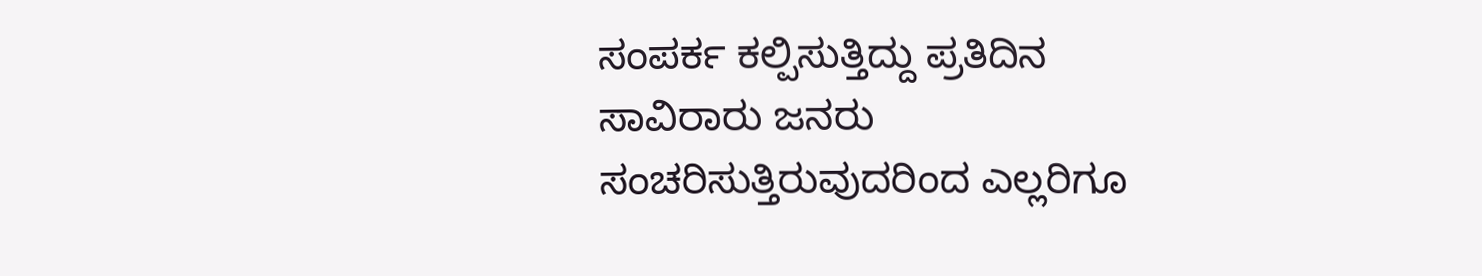ಸಂಪರ್ಕ ಕಲ್ಪಿಸುತ್ತಿದ್ದು ಪ್ರತಿದಿನ ಸಾವಿರಾರು ಜನರು ಸಂಚರಿಸುತ್ತಿರುವುದರಿಂದ ಎಲ್ಲರಿಗೂ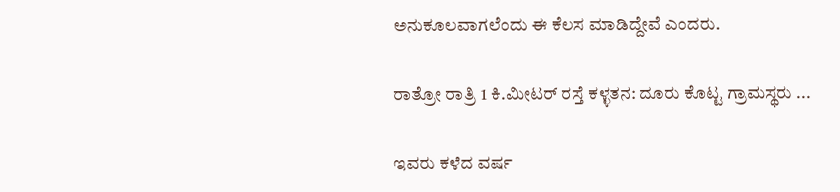ಅನುಕೂಲವಾಗಲೆಂದು ಈ ಕೆಲಸ ಮಾಡಿದ್ದೇವೆ ಎಂದರು.

ರಾತ್ರೋ ರಾತ್ರಿ 1 ಕಿ.ಮೀಟರ್ ರಸ್ತೆ ಕಳ್ಳತನ: ದೂರು ಕೊಟ್ಟ ಗ್ರಾಮಸ್ಥರು ...

ಇವರು ಕಳೆದ ವರ್ಷ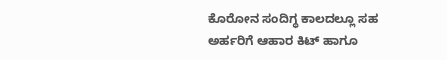ಕೊರೋನ ಸಂದಿಗ್ಧ ಕಾಲದಲ್ಲೂ ಸಹ ಅರ್ಹರಿಗೆ ಆಹಾರ ಕಿಟ್‌ ಹಾಗೂ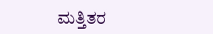ಮತ್ತಿತರ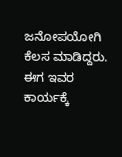ಜನೋಪಯೋಗಿ ಕೆಲಸ ಮಾಡಿದ್ದರು. ಈಗ ಇವರ ಕಾರ್ಯಕ್ಕೆ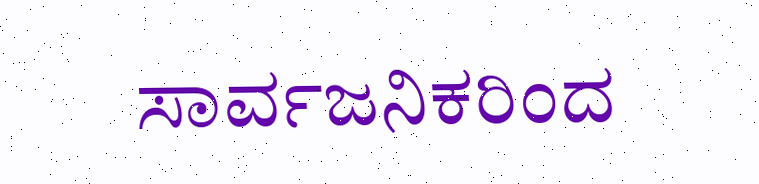ಸಾರ್ವಜನಿಕರಿಂದ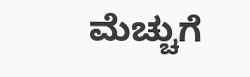ಮೆಚ್ಚುಗೆ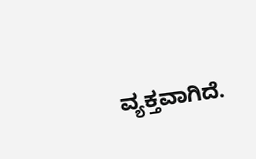ವ್ಯಕ್ತವಾಗಿದೆ.